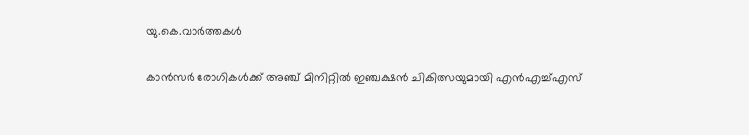യു.കെ.വാര്‍ത്തകള്‍

കാന്‍സര്‍ രോഗികള്‍ക്ക് അഞ്ച് മിനിറ്റില്‍ ഇഞ്ചക്ഷന്‍ ചികിത്സയുമായി എന്‍എച്ച്എസ്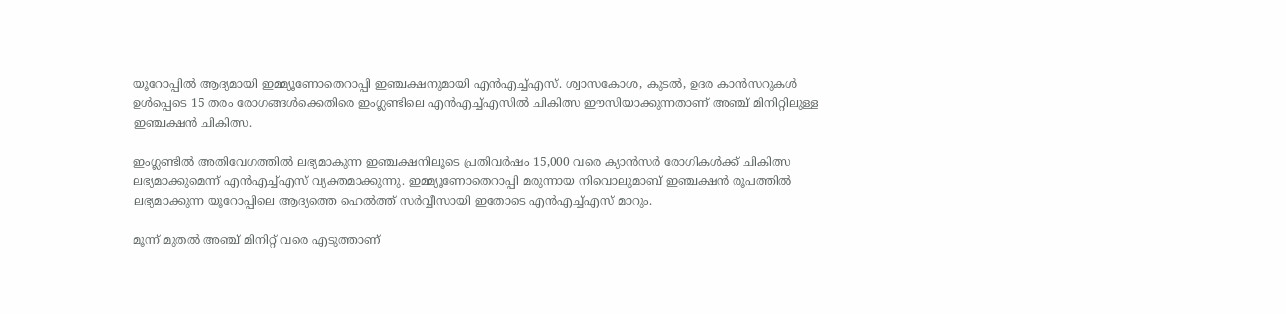യൂറോപ്പില്‍ ആദ്യമായി ഇമ്മ്യൂണോതെറാപ്പി ഇഞ്ചക്ഷനുമായി എന്‍എച്ച്എസ്. ശ്വാസകോശ, കുടല്‍, ഉദര കാന്‍സറുകള്‍ ഉള്‍പ്പെടെ 15 തരം രോഗങ്ങള്‍ക്കെതിരെ ഇംഗ്ലണ്ടിലെ എന്‍എച്ച്എസില്‍ ചികിത്സ ഈസിയാക്കുന്നതാണ് അഞ്ച് മിനിറ്റിലുള്ള ഇഞ്ചക്ഷന്‍ ചികിത്സ.

ഇംഗ്ലണ്ടില്‍ അതിവേഗത്തില്‍ ലഭ്യമാകുന്ന ഇഞ്ചക്ഷനിലൂടെ പ്രതിവര്‍ഷം 15,000 വരെ ക്യാന്‍സര്‍ രോഗികള്‍ക്ക് ചികിത്സ ലഭ്യമാക്കുമെന്ന് എന്‍എച്ച്എസ് വ്യക്തമാക്കുന്നു. ഇമ്മ്യൂണോതെറാപ്പി മരുന്നായ നിവൊലുമാബ് ഇഞ്ചക്ഷന്‍ രൂപത്തില്‍ ലഭ്യമാക്കുന്ന യൂറോപ്പിലെ ആദ്യത്തെ ഹെല്‍ത്ത് സര്‍വ്വീസായി ഇതോടെ എന്‍എച്ച്എസ് മാറും.

മൂന്ന് മുതല്‍ അഞ്ച് മിനിറ്റ് വരെ എടുത്താണ്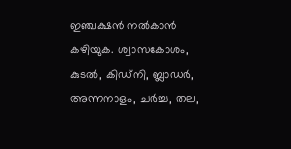ഇഞ്ചക്ഷന്‍ നല്‍കാന്‍ കഴിയുക. ശ്വാസകോശം, കുടല്‍, കിഡ്‌നി, ബ്ലാഡര്‍, അന്നനാളം, ചര്‍ച്ച, തല,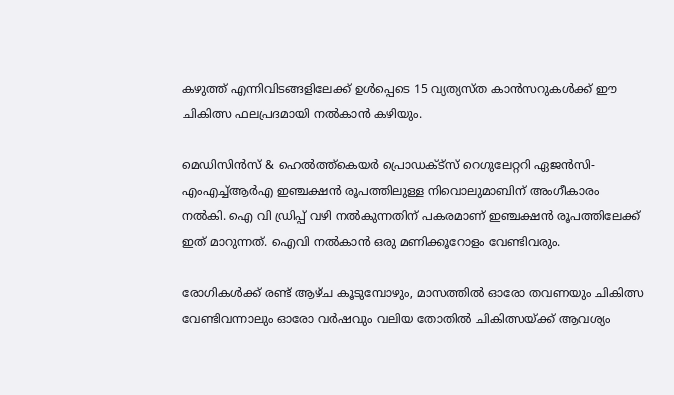കഴുത്ത് എന്നിവിടങ്ങളിലേക്ക് ഉള്‍പ്പെടെ 15 വ്യത്യസ്ത കാന്‍സറുകള്‍ക്ക് ഈ ചികിത്സ ഫലപ്രദമായി നല്‍കാന്‍ കഴിയും.

മെഡിസിന്‍സ് & ഹെല്‍ത്ത്‌കെയര്‍ പ്രൊഡക്ട്‌സ് റെഗുലേറ്ററി ഏജന്‍സി- എംഎച്ച്ആര്‍എ ഇഞ്ചക്ഷന്‍ രൂപത്തിലുള്ള നിവൊലുമാബിന് അംഗീകാരം നല്‍കി. ഐ വി ഡ്രിപ്പ് വഴി നല്‍കുന്നതിന് പകരമാണ് ഇഞ്ചക്ഷന്‍ രൂപത്തിലേക്ക് ഇത് മാറുന്നത്. ഐവി നല്‍കാന്‍ ഒരു മണിക്കൂറോളം വേണ്ടിവരും.

രോഗികള്‍ക്ക് രണ്ട് ആഴ്ച കൂടുമ്പോഴും, മാസത്തില്‍ ഓരോ തവണയും ചികിത്സ വേണ്ടിവന്നാലും ഓരോ വര്‍ഷവും വലിയ തോതില്‍ ചികിത്സയ്ക്ക് ആവശ്യം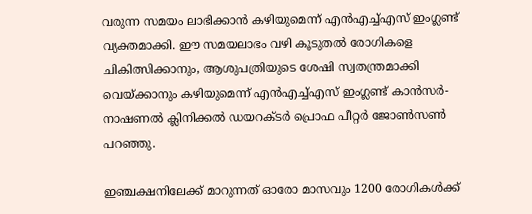വരുന്ന സമയം ലാഭിക്കാന്‍ കഴിയുമെന്ന് എന്‍എച്ച്എസ് ഇംഗ്ലണ്ട് വ്യക്തമാക്കി. ഈ സമയലാഭം വഴി കൂടുതല്‍ രോഗികളെ ചികിത്സിക്കാനും, ആശുപത്രിയുടെ ശേഷി സ്വതന്ത്രമാക്കി വെയ്ക്കാനും കഴിയുമെന്ന് എന്‍എച്ച്എസ് ഇംഗ്ലണ്ട് കാന്‍സര്‍- നാഷണല്‍ ക്ലിനിക്കല്‍ ഡയറക്ടര്‍ പ്രൊഫ പീറ്റര്‍ ജോണ്‍സണ്‍ പറഞ്ഞു.

ഇഞ്ചക്ഷനിലേക്ക് മാറുന്നത് ഓരോ മാസവും 1200 രോഗികള്‍ക്ക്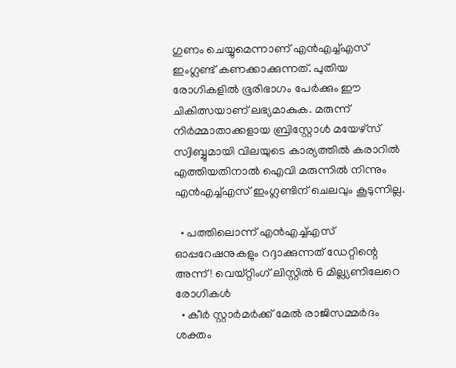ഗുണം ചെയ്യുമെന്നാണ് എന്‍എച്ച്എസ് ഇംഗ്ലണ്ട് കണക്കാക്കുന്നത്. പുതിയ രോഗികളില്‍ ഭൂരിഭാഗം പേര്‍ക്കും ഈ ചികിത്സയാണ് ലഭ്യമാകുക. മരുന്ന് നിര്‍മ്മാതാക്കളായ ബ്രിസ്റ്റോള്‍ മയേഴ്‌സ് സ്വിബ്ബുമായി വിലയുടെ കാര്യത്തില്‍ കരാറില്‍ എത്തിയതിനാല്‍ ഐവി മരുന്നില്‍ നിന്നും എന്‍എച്ച്എസ് ഇംഗ്ലണ്ടിന് ചെലവും കൂടുന്നില്ല.

  • പത്തിലൊന്ന് എന്‍എച്ച്എസ് ഓപ്പറേഷനുകളും റദ്ദാക്കുന്നത് ഡേറ്റിന്റെ അന്ന്! വെയ്റ്റിംഗ് ലിസ്റ്റില്‍ 6 മില്ല്യണിലേറെ രോഗികള്‍
  • കീര്‍ സ്റ്റാര്‍മര്‍ക്ക് മേല്‍ രാജിസമ്മര്‍ദം ശക്തം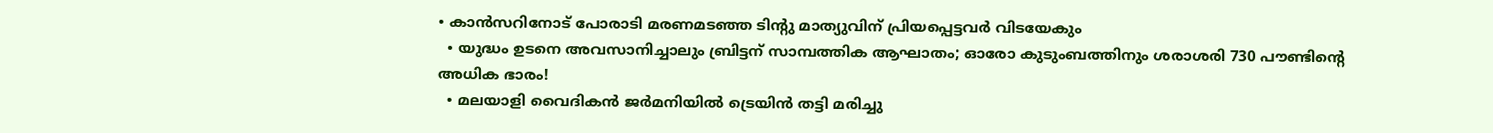• കാന്‍സറിനോട് പോരാടി മരണമടഞ്ഞ ടിന്റു മാത്യുവിന് പ്രിയപ്പെട്ടവര്‍ വിടയേകും
  • യുദ്ധം ഉടനെ അവസാനിച്ചാലും ബ്രിട്ടന് സാമ്പത്തിക ആഘാതം; ഓരോ കുടുംബത്തിനും ശരാശരി 730 പൗണ്ടിന്റെ അധിക ഭാരം!
  • മലയാളി വൈദികന്‍ ജര്‍മനിയില്‍ ട്രെയിന്‍ തട്ടി മരിച്ചു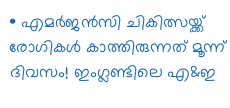• എമര്‍ജന്‍സി ചികിത്സയ്ക്ക് രോഗികള്‍ കാത്തിരുന്നത് മൂന്ന് ദിവസം! ഇംഗ്ലണ്ടിലെ എ&ഇ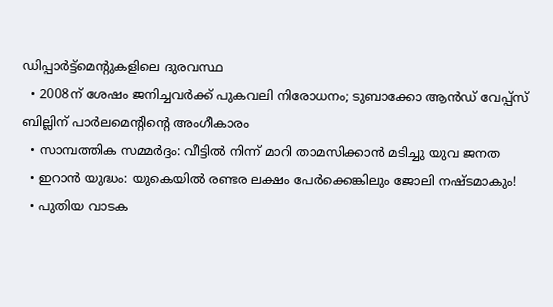ഡിപ്പാര്‍ട്ട്‌മെന്റുകളിലെ ദുരവസ്ഥ
  • 2008ന് ശേഷം ജനിച്ചവര്‍ക്ക് പുകവലി നിരോധനം; ടുബാക്കോ ആന്‍ഡ് വേപ്പ്‌സ് ബില്ലിന് പാര്‍ലമെന്റിന്റെ അംഗീകാരം
  • സാമ്പത്തിക സമ്മര്‍ദ്ദം: വീട്ടില്‍ നിന്ന് മാറി താമസിക്കാന്‍ മടിച്ചു യുവ ജനത
  • ഇറാന്‍ യുദ്ധം: യുകെയില്‍ രണ്ടര ലക്ഷം പേര്‍ക്കെങ്കിലും ജോലി നഷ്ടമാകും!
  • പുതിയ വാടക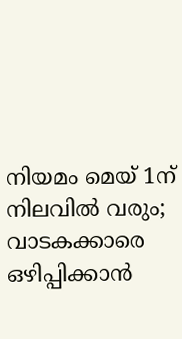നിയമം മെയ് 1ന് നിലവില്‍ വരും; വാടകക്കാരെ ഒഴിപ്പിക്കാന്‍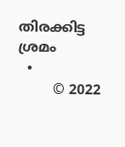തിരക്കിട്ട ശ്രമം
  •
        © 2022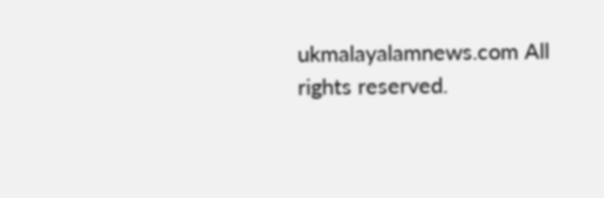ukmalayalamnews.com All rights reserved.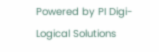Powered by PI Digi-Logical Solutions